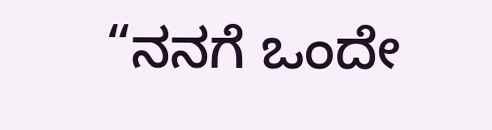“ನನಗೆ ಒಂದೇ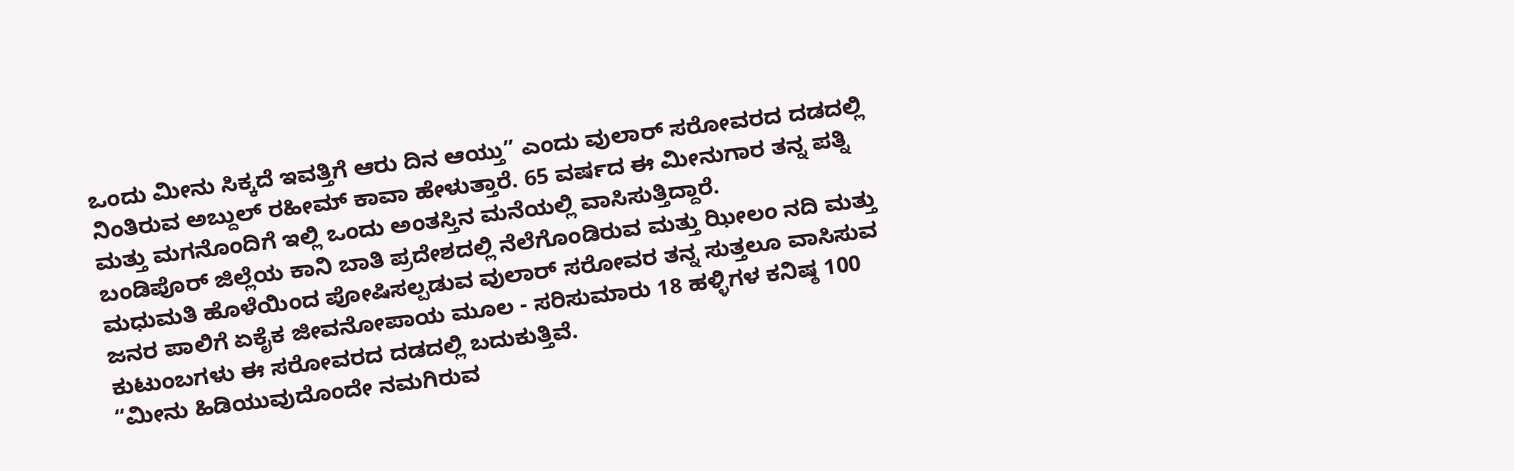ಒಂದು ಮೀನು ಸಿಕ್ಕದೆ ಇವತ್ತಿಗೆ ಆರು ದಿನ ಆಯ್ತು” ಎಂದು ವುಲಾರ್ ಸರೋವರದ ದಡದಲ್ಲಿ ನಿಂತಿರುವ ಅಬ್ದುಲ್ ರಹೀಮ್ ಕಾವಾ ಹೇಳುತ್ತಾರೆ. 65 ವರ್ಷದ ಈ ಮೀನುಗಾರ ತನ್ನ ಪತ್ನಿ ಮತ್ತು ಮಗನೊಂದಿಗೆ ಇಲ್ಲಿ ಒಂದು ಅಂತಸ್ತಿನ ಮನೆಯಲ್ಲಿ ವಾಸಿಸುತ್ತಿದ್ದಾರೆ.
ಬಂಡಿಪೊರ್ ಜಿಲ್ಲೆಯ ಕಾನಿ ಬಾತಿ ಪ್ರದೇಶದಲ್ಲಿ ನೆಲೆಗೊಂಡಿರುವ ಮತ್ತು ಝೀಲಂ ನದಿ ಮತ್ತು ಮಧುಮತಿ ಹೊಳೆಯಿಂದ ಪೋಷಿಸಲ್ಪಡುವ ವುಲಾರ್ ಸರೋವರ ತನ್ನ ಸುತ್ತಲೂ ವಾಸಿಸುವ ಜನರ ಪಾಲಿಗೆ ಏಕೈಕ ಜೀವನೋಪಾಯ ಮೂಲ - ಸರಿಸುಮಾರು 18 ಹಳ್ಳಿಗಳ ಕನಿಷ್ಠ 100 ಕುಟುಂಬಗಳು ಈ ಸರೋವರದ ದಡದಲ್ಲಿ ಬದುಕುತ್ತಿವೆ.
“ಮೀನು ಹಿಡಿಯುವುದೊಂದೇ ನಮಗಿರುವ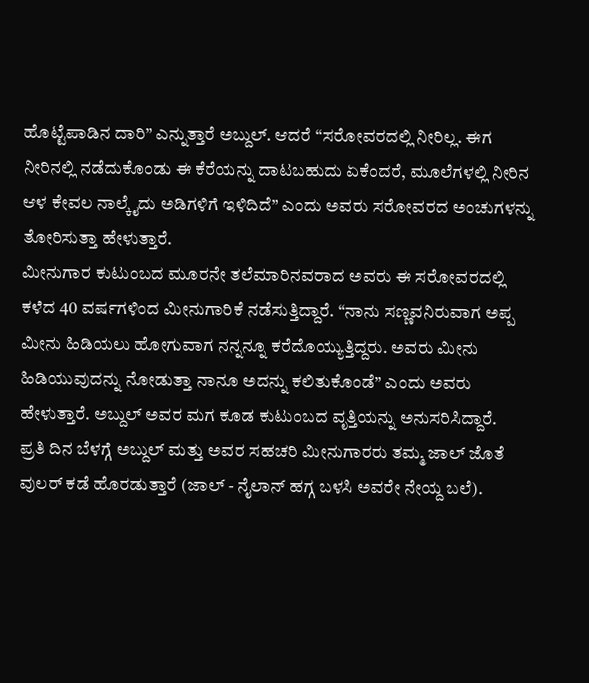ಹೊಟ್ಟೆಪಾಡಿನ ದಾರಿ” ಎನ್ನುತ್ತಾರೆ ಅಬ್ದುಲ್. ಆದರೆ “ಸರೋವರದಲ್ಲಿ ನೀರಿಲ್ಲ. ಈಗ ನೀರಿನಲ್ಲಿ ನಡೆದುಕೊಂಡು ಈ ಕೆರೆಯನ್ನು ದಾಟಬಹುದು ಏಕೆಂದರೆ, ಮೂಲೆಗಳಲ್ಲಿ ನೀರಿನ ಆಳ ಕೇವಲ ನಾಲ್ಕೈದು ಅಡಿಗಳಿಗೆ ಇಳಿದಿದೆ” ಎಂದು ಅವರು ಸರೋವರದ ಅಂಚುಗಳನ್ನು ತೋರಿಸುತ್ತಾ ಹೇಳುತ್ತಾರೆ.
ಮೀನುಗಾರ ಕುಟುಂಬದ ಮೂರನೇ ತಲೆಮಾರಿನವರಾದ ಅವರು ಈ ಸರೋವರದಲ್ಲಿ ಕಳೆದ 40 ವರ್ಷಗಳಿಂದ ಮೀನುಗಾರಿಕೆ ನಡೆಸುತ್ತಿದ್ದಾರೆ. “ನಾನು ಸಣ್ಣವನಿರುವಾಗ ಅಪ್ಪ ಮೀನು ಹಿಡಿಯಲು ಹೋಗುವಾಗ ನನ್ನನ್ನೂ ಕರೆದೊಯ್ಯುತ್ತಿದ್ದರು. ಅವರು ಮೀನು ಹಿಡಿಯುವುದನ್ನು ನೋಡುತ್ತಾ ನಾನೂ ಅದನ್ನು ಕಲಿತುಕೊಂಡೆ” ಎಂದು ಅವರು ಹೇಳುತ್ತಾರೆ. ಅಬ್ದುಲ್ ಅವರ ಮಗ ಕೂಡ ಕುಟುಂಬದ ವೃತ್ತಿಯನ್ನು ಅನುಸರಿಸಿದ್ದಾರೆ.
ಪ್ರತಿ ದಿನ ಬೆಳಗ್ಗೆ ಅಬ್ದುಲ್ ಮತ್ತು ಅವರ ಸಹಚರಿ ಮೀನುಗಾರರು ತಮ್ಮ ಜಾಲ್ ಜೊತೆ ವುಲರ್ ಕಡೆ ಹೊರಡುತ್ತಾರೆ (ಜಾಲ್ - ನೈಲಾನ್ ಹಗ್ಗ ಬಳಸಿ ಅವರೇ ನೇಯ್ದ ಬಲೆ).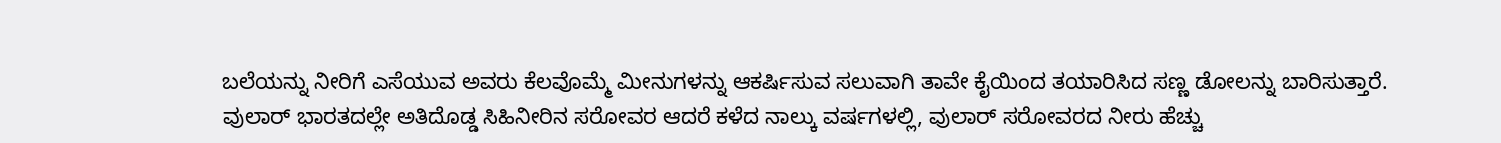ಬಲೆಯನ್ನು ನೀರಿಗೆ ಎಸೆಯುವ ಅವರು ಕೆಲವೊಮ್ಮೆ ಮೀನುಗಳನ್ನು ಆಕರ್ಷಿಸುವ ಸಲುವಾಗಿ ತಾವೇ ಕೈಯಿಂದ ತಯಾರಿಸಿದ ಸಣ್ಣ ಡೋಲನ್ನು ಬಾರಿಸುತ್ತಾರೆ.
ವುಲಾರ್ ಭಾರತದಲ್ಲೇ ಅತಿದೊಡ್ಡ ಸಿಹಿನೀರಿನ ಸರೋವರ ಆದರೆ ಕಳೆದ ನಾಲ್ಕು ವರ್ಷಗಳಲ್ಲಿ, ವುಲಾರ್ ಸರೋವರದ ನೀರು ಹೆಚ್ಚು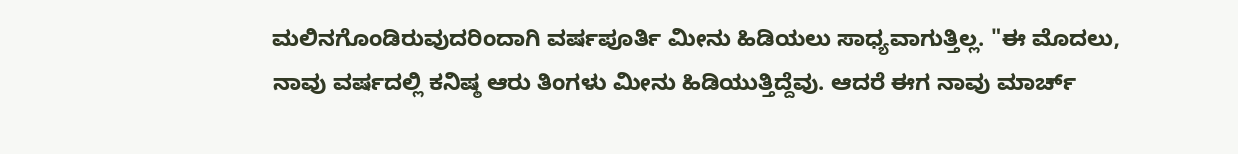ಮಲಿನಗೊಂಡಿರುವುದರಿಂದಾಗಿ ವರ್ಷಪೂರ್ತಿ ಮೀನು ಹಿಡಿಯಲು ಸಾಧ್ಯವಾಗುತ್ತಿಲ್ಲ. "ಈ ಮೊದಲು, ನಾವು ವರ್ಷದಲ್ಲಿ ಕನಿಷ್ಠ ಆರು ತಿಂಗಳು ಮೀನು ಹಿಡಿಯುತ್ತಿದ್ದೆವು. ಆದರೆ ಈಗ ನಾವು ಮಾರ್ಚ್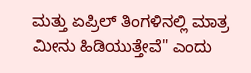ಮತ್ತು ಏಪ್ರಿಲ್ ತಿಂಗಳಿನಲ್ಲಿ ಮಾತ್ರ ಮೀನು ಹಿಡಿಯುತ್ತೇವೆ" ಎಂದು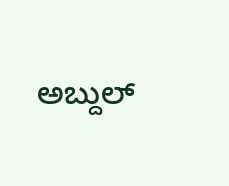ಅಬ್ದುಲ್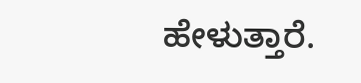ಹೇಳುತ್ತಾರೆ.